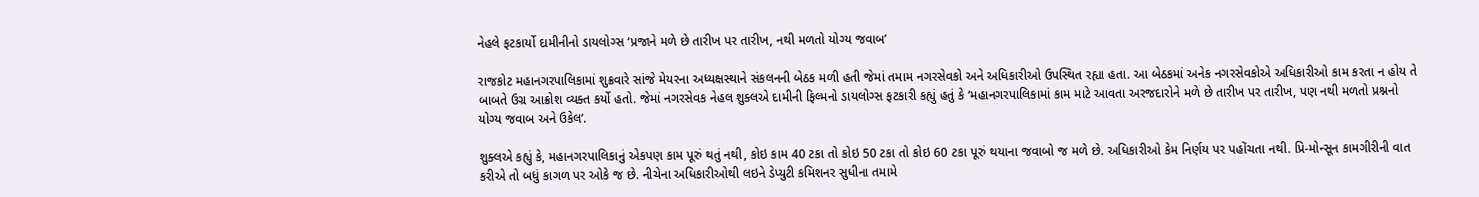નેહલે ફટકાર્યો દામીનીનો ડાયલોગ્સ ‘પ્રજાને મળે છે તારીખ પર તારીખ, નથી મળતો યોગ્ય જવાબ’

રાજકોટ મહાનગરપાલિકામાં શુક્રવારે સાંજે મેયરના અધ્યક્ષસ્થાને સંકલનની બેઠક મળી હતી જેમાં તમામ નગરસેવકો અને અધિકારીઓ ઉપસ્થિત રહ્યા હતા. આ બેઠકમાં અનેક નગરસેવકોએ અધિકારીઓ કામ કરતા ન હોય તે બાબતે ઉગ્ર આક્રોશ વ્યક્ત કર્યો હતો. જેમાં નગરસેવક નેહલ શુક્લએ દામીની ફિલ્મનો ડાયલોગ્સ ફટકારી કહ્યું હતું કે ‘મહાનગરપાલિકામાં કામ માટે આવતા અરજદારોને મળે છે તારીખ પર તારીખ, પણ નથી મળતો પ્રશ્નનો યોગ્ય જવાબ અને ઉકેલ’.

શુક્લએ કહ્યું કે, મહાનગરપાલિકાનું એકપણ કામ પૂરું થતું નથી, કોઇ કામ 40 ટકા તો કોઇ 50 ટકા તો કોઇ 60 ટકા પૂરું થયાના જવાબો જ મળે છે. અધિકારીઓ કેમ નિર્ણય પર પહોંચતા નથી. પ્રિ-મોન્સૂન કામગીરીની વાત કરીએ તો બધું કાગળ પર ઓકે જ છે. નીચેના અધિકારીઓથી લઇને ડેપ્યુટી કમિશનર સુધીના તમામે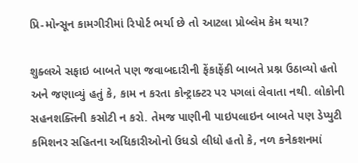પ્રિ-મોન્સૂન કામગીરીમાં રિપોર્ટ ભર્યા છે તો આટલા પ્રોબ્લેમ કેમ થયા?

શુક્લએ સફાઇ બાબતે પણ જવાબદારીની ફેંકાફેંકી બાબતે પ્રશ્ન ઉઠાવ્યો હતો અને જણાવ્યું હતું કે, કામ ન કરતા કોન્ટ્રાક્ટર પર પગલાં લેવાતા નથી. લોકોની સહનશક્તિની કસોટી ન કરો. તેમજ પાણીની પાઇપલાઇન બાબતે પણ ડેપ્યુટી કમિશનર સહિતના અધિકારીઓનો ઉધડો લીધો હતો કે, નળ કનેકશનમાં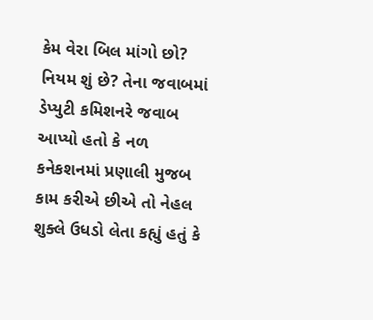કેમ વેરા બિલ માંગો છો? નિયમ શું છે? તેના જવાબમાં ડેપ્યુટી કમિશનરે જવાબ આપ્યો હતો કે નળ કનેકશનમાં પ્રણાલી મુજબ કામ કરીએ છીએ તો નેહલ શુક્લે ઉધડો લેતા કહ્યું હતું કે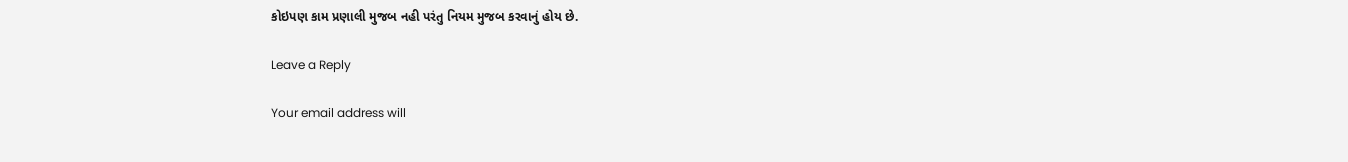કોઇપણ કામ પ્રણાલી મુજબ નહી પરંતુ નિયમ મુજબ કરવાનું હોય છે.

Leave a Reply

Your email address will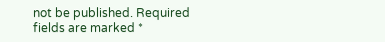not be published. Required fields are marked *